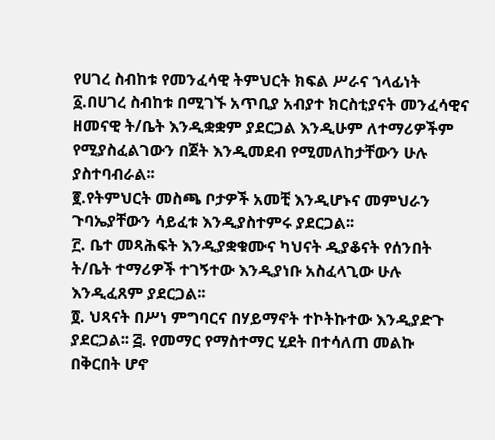የሀገረ ስብከቱ የመንፈሳዊ ትምህርት ክፍል ሥራና ኀላፊነት
፩.በሀገረ ስብከቱ በሚገኙ አጥቢያ አብያተ ክርስቲያናት መንፈሳዊና ዘመናዊ ት/ቤት እንዲቋቋም ያደርጋል እንዲሁም ለተማሪዎችም የሚያስፈልገውን በጀት እንዲመደብ የሚመለከታቸውን ሁሉ ያስተባብራል፡፡
፪.የትምህርት መስጫ ቦታዎች አመቺ እንዲሆኑና መምህራን ጉባኤያቸውን ሳይፈቱ እንዲያስተምሩ ያደርጋል፡፡
፫. ቤተ መጻሕፍት እንዲያቋቁሙና ካህናት ዲያቆናት የሰንበት ት/ቤት ተማሪዎች ተገኝተው እንዲያነቡ አስፈላጊው ሁሉ እንዲፈጸም ያደርጋል፡፡
፬. ህጻናት በሥነ ምግባርና በሃይማኖት ተኮትኩተው እንዲያድጉ ያደርጋል፡፡ ፭. የመማር የማስተማር ሂደት በተሳለጠ መልኩ በቅርበት ሆኖ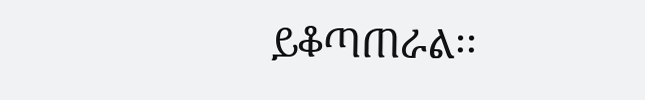ይቆጣጠራል፡፡